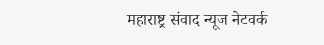महाराष्ट्र संवाद न्यूज नेटवर्क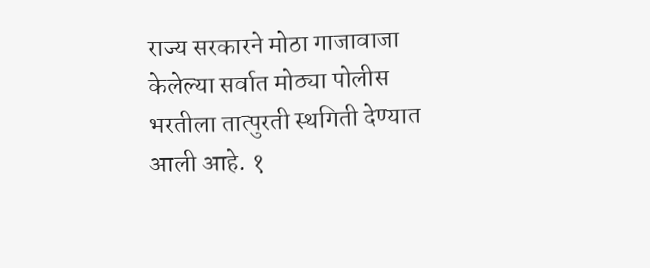राज्य सरकारने मोठा गाजावाजा केलेल्या सर्वात मोठ्या पोलीस भरतीला तात्पुरती स्थगिती देण्यात आली आहे. १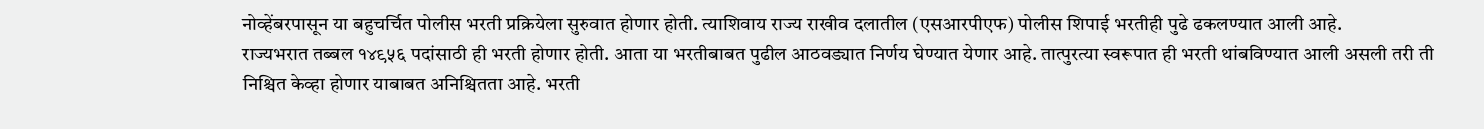नोव्हेंबरपासून या बहुचर्चित पोलीस भरती प्रक्रियेला सुरुवात होणार होती. त्याशिवाय राज्य राखीव दलातील (एसआरपीएफ) पोलीस शिपाई भरतीही पुढे ढकलण्यात आली आहे.
राज्यभरात तब्बल १४९५६ पदांसाठी ही भरती होणार होती. आता या भरतीबाबत पुढील आठवड्यात निर्णय घेण्यात येणार आहे. तात्पुरत्या स्वरूपात ही भरती थांबविण्यात आली असली तरी ती निश्चित केव्हा होणार याबाबत अनिश्चितता आहे. भरती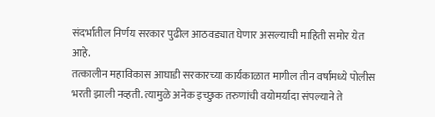संदर्भातील निर्णय सरकार पुढील आठवड्यात घेणार असल्याची माहिती समोर येत आहे.
तत्कालीन महाविकास आघाडी सरकारच्या कार्यकाळात मागील तीन वर्षांमध्ये पोलीस भरती झाली नव्हती. त्यामुळे अनेक इच्छुक तरुणांची वयोमर्यादा संपल्याने ते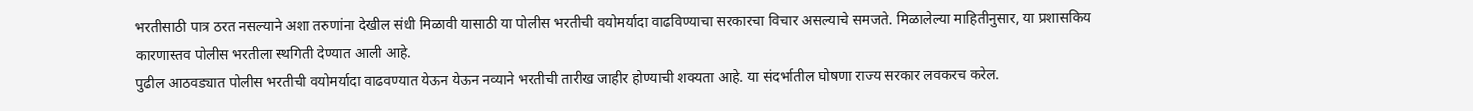भरतीसाठी पात्र ठरत नसल्याने अशा तरुणांना देखील संधी मिळावी यासाठी या पोलीस भरतीची वयोमर्यादा वाढविण्याचा सरकारचा विचार असल्याचे समजते. मिळालेल्या माहितीनुसार, या प्रशासकिय कारणास्तव पोलीस भरतीला स्थगिती देण्यात आली आहे.
पुढील आठवड्यात पोलीस भरतीची वयोमर्यादा वाढवण्यात येऊन येऊन नव्याने भरतीची तारीख जाहीर होण्याची शक्यता आहे. या संदर्भातील घोषणा राज्य सरकार लवकरच करेल.